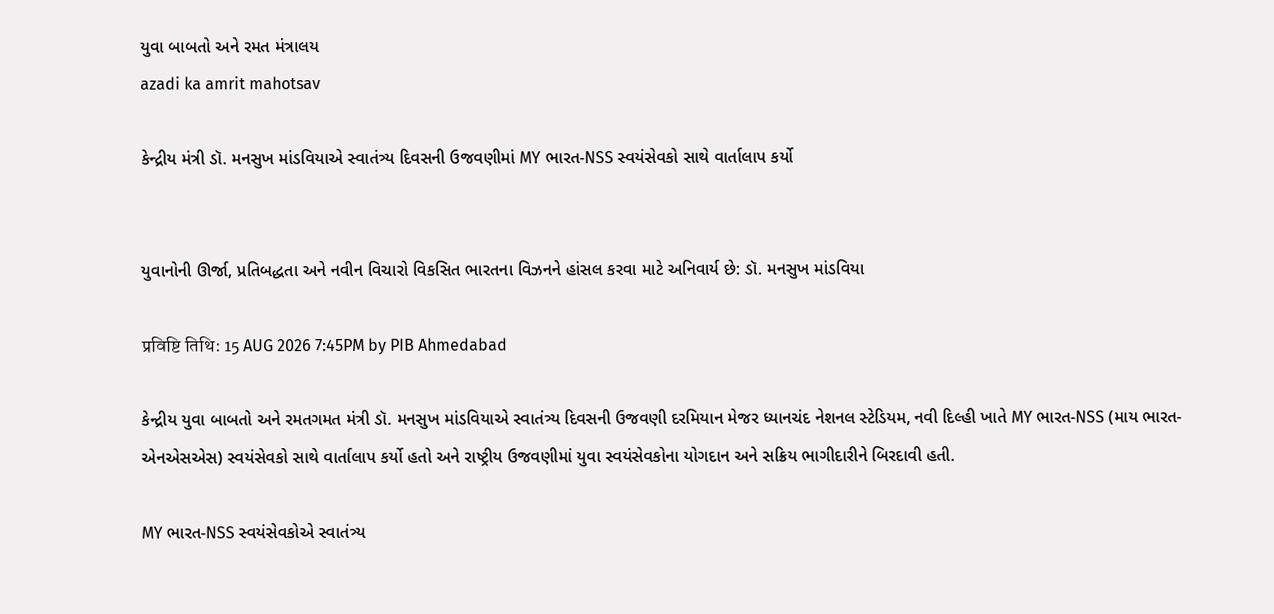યુવા બાબતો અને રમત મંત્રાલય
azadi ka amrit mahotsav

કેન્દ્રીય મંત્રી ડૉ. મનસુખ માંડવિયાએ સ્વાતંત્ર્ય દિવસની ઉજવણીમાં MY ભારત-NSS સ્વયંસેવકો સાથે વાર્તાલાપ કર્યો


યુવાનોની ઊર્જા, પ્રતિબદ્ધતા અને નવીન વિચારો વિકસિત ભારતના વિઝનને હાંસલ કરવા માટે અનિવાર્ય છે: ડૉ. મનસુખ માંડવિયા

प्रविष्टि तिथि: 15 AUG 2026 7:45PM by PIB Ahmedabad

કેન્દ્રીય યુવા બાબતો અને રમતગમત મંત્રી ડૉ. મનસુખ માંડવિયાએ સ્વાતંત્ર્ય દિવસની ઉજવણી દરમિયાન મેજર ધ્યાનચંદ નેશનલ સ્ટેડિયમ, નવી દિલ્હી ખાતે MY ભારત-NSS (માય ભારત-એનએસએસ) સ્વયંસેવકો સાથે વાર્તાલાપ કર્યો હતો અને રાષ્ટ્રીય ઉજવણીમાં યુવા સ્વયંસેવકોના યોગદાન અને સક્રિય ભાગીદારીને બિરદાવી હતી.

MY ભારત-NSS સ્વયંસેવકોએ સ્વાતંત્ર્ય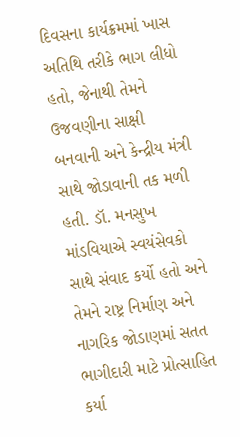દિવસના કાર્યક્રમમાં ખાસ અતિથિ તરીકે ભાગ લીધો હતો, જેનાથી તેમને ઉજવણીના સાક્ષી બનવાની અને કેન્દ્રીય મંત્રી સાથે જોડાવાની તક મળી હતી. ડૉ. મનસુખ માંડવિયાએ સ્વયંસેવકો સાથે સંવાદ કર્યો હતો અને તેમને રાષ્ટ્ર નિર્માણ અને નાગરિક જોડાણમાં સતત ભાગીદારી માટે પ્રોત્સાહિત કર્યા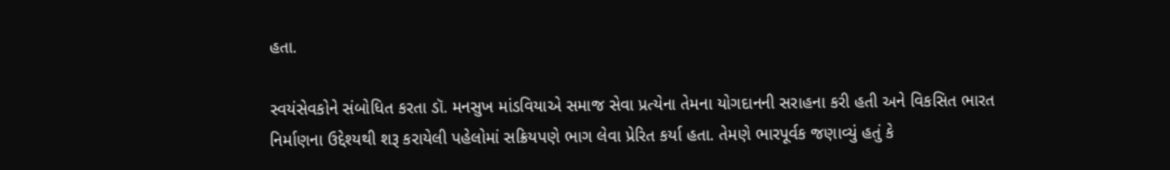હતા.

સ્વયંસેવકોને સંબોધિત કરતા ડૉ. મનસુખ માંડવિયાએ સમાજ સેવા પ્રત્યેના તેમના યોગદાનની સરાહના કરી હતી અને વિકસિત ભારત નિર્માણના ઉદ્દેશ્યથી શરૂ કરાયેલી પહેલોમાં સક્રિયપણે ભાગ લેવા પ્રેરિત કર્યા હતા. તેમણે ભારપૂર્વક જણાવ્યું હતું કે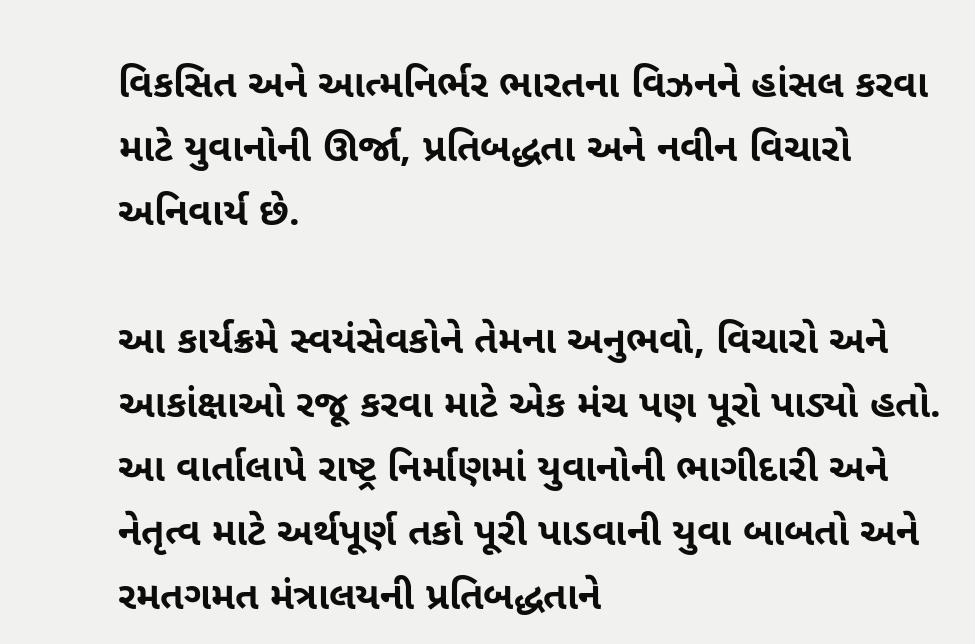વિકસિત અને આત્મનિર્ભર ભારતના વિઝનને હાંસલ કરવા માટે યુવાનોની ઊર્જા, પ્રતિબદ્ધતા અને નવીન વિચારો અનિવાર્ય છે.

આ કાર્યક્રમે સ્વયંસેવકોને તેમના અનુભવો, વિચારો અને આકાંક્ષાઓ રજૂ કરવા માટે એક મંચ પણ પૂરો પાડ્યો હતો. આ વાર્તાલાપે રાષ્ટ્ર નિર્માણમાં યુવાનોની ભાગીદારી અને નેતૃત્વ માટે અર્થપૂર્ણ તકો પૂરી પાડવાની યુવા બાબતો અને રમતગમત મંત્રાલયની પ્રતિબદ્ધતાને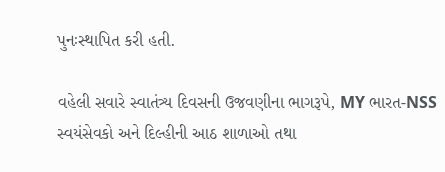પુનઃસ્થાપિત કરી હતી.

વહેલી સવારે સ્વાતંત્ર્ય દિવસની ઉજવણીના ભાગરૂપે, MY ભારત-NSS સ્વયંસેવકો અને દિલ્હીની આઠ શાળાઓ તથા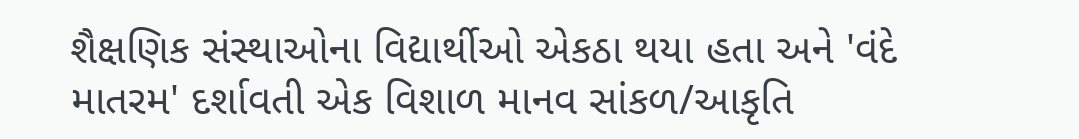શૈક્ષણિક સંસ્થાઓના વિદ્યાર્થીઓ એકઠા થયા હતા અને 'વંદે માતરમ' દર્શાવતી એક વિશાળ માનવ સાંકળ/આકૃતિ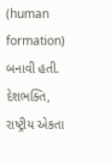(human formation) બનાવી હતી. દેશભક્તિ, રાષ્ટ્રીય એકતા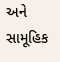અને સામૂહિક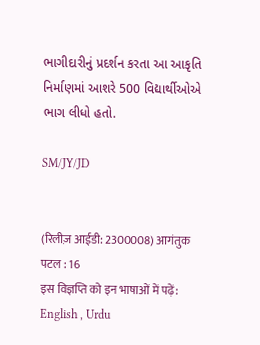ભાગીદારીનું પ્રદર્શન કરતા આ આકૃતિ નિર્માણમાં આશરે 500 વિદ્યાર્થીઓએ ભાગ લીધો હતો.

SM/JY/JD


(रिलीज़ आईडी: 2300008) आगंतुक पटल : 16
इस विज्ञप्ति को इन भाषाओं में पढ़ें: English , Urdu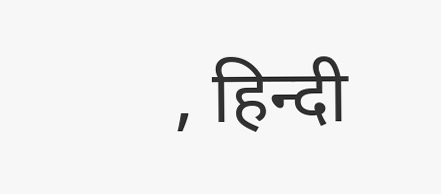, हिन्दी